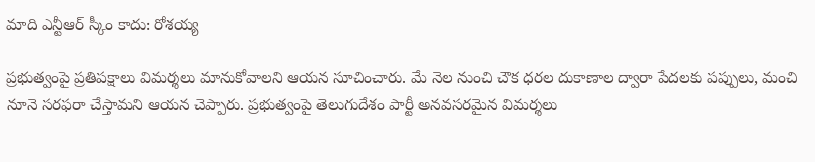మాది ఎన్టీఆర్ స్కీం కాదు: రోశయ్య

ప్రభుత్వంపై ప్రతిపక్షాలు విమర్శలు మానుకోవాలని ఆయన సూచించారు. మే నెల నుంచి చౌక ధరల దుకాణాల ద్వారా పేదలకు పప్పులు, మంచి నూనె సరఫరా చేస్తామని ఆయన చెప్పారు. ప్రభుత్వంపై తెలుగుదేశం పార్టీ అనవసరమైన విమర్శలు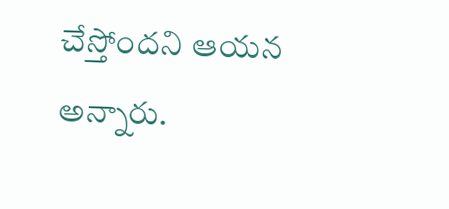చేస్తోందని ఆయన అన్నారు.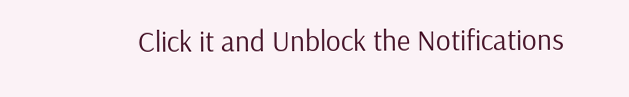Click it and Unblock the Notifications